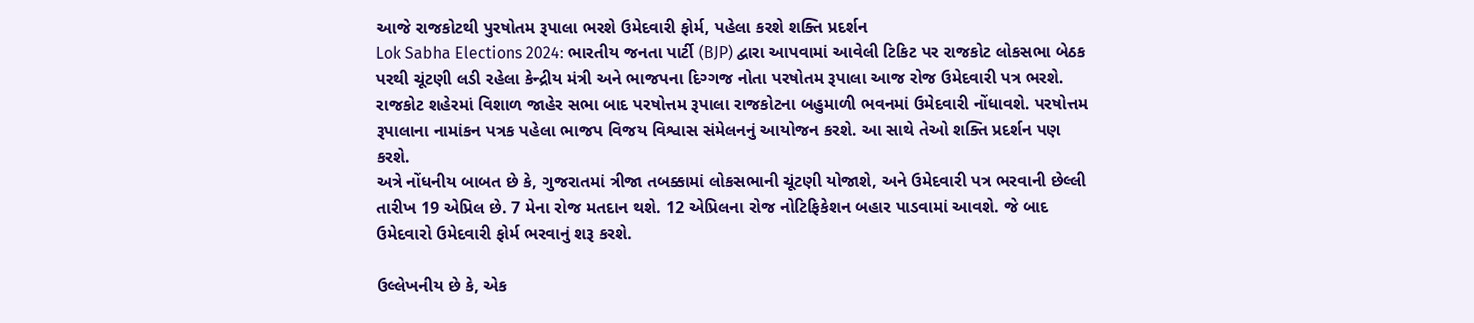આજે રાજકોટથી પુરષોતમ રૂપાલા ભરશે ઉમેદવારી ફોર્મ, પહેલા કરશે શક્તિ પ્રદર્શન
Lok Sabha Elections 2024: ભારતીય જનતા પાર્ટી (BJP) દ્વારા આપવામાં આવેલી ટિકિટ પર રાજકોટ લોકસભા બેઠક પરથી ચૂંટણી લડી રહેલા કેન્દ્રીય મંત્રી અને ભાજપના દિગ્ગજ નોતા પરષોતમ રૂપાલા આજ રોજ ઉમેદવારી પત્ર ભરશે.
રાજકોટ શહેરમાં વિશાળ જાહેર સભા બાદ પરષોત્તમ રૂપાલા રાજકોટના બહુમાળી ભવનમાં ઉમેદવારી નોંધાવશે. પરષોત્તમ રૂપાલાના નામાંકન પત્રક પહેલા ભાજપ વિજય વિશ્વાસ સંમેલનનું આયોજન કરશે. આ સાથે તેઓ શક્તિ પ્રદર્શન પણ કરશે.
અત્રે નોંધનીય બાબત છે કે, ગુજરાતમાં ત્રીજા તબક્કામાં લોકસભાની ચૂંટણી યોજાશે, અને ઉમેદવારી પત્ર ભરવાની છેલ્લી તારીખ 19 એપ્રિલ છે. 7 મેના રોજ મતદાન થશે. 12 એપ્રિલના રોજ નોટિફિકેશન બહાર પાડવામાં આવશે. જે બાદ ઉમેદવારો ઉમેદવારી ફોર્મ ભરવાનું શરૂ કરશે.

ઉલ્લેખનીય છે કે, એક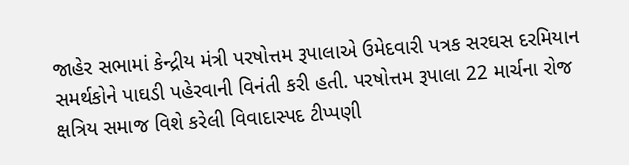જાહેર સભામાં કેન્દ્રીય મંત્રી પરષોત્તમ રૂપાલાએ ઉમેદવારી પત્રક સરઘસ દરમિયાન સમર્થકોને પાઘડી પહેરવાની વિનંતી કરી હતી. પરષોત્તમ રૂપાલા 22 માર્ચના રોજ ક્ષત્રિય સમાજ વિશે કરેલી વિવાદાસ્પદ ટીપ્પણી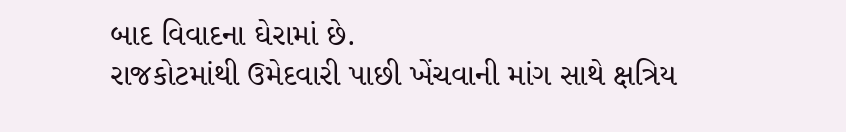બાદ વિવાદના ઘેરામાં છે.
રાજકોટમાંથી ઉમેદવારી પાછી ખેંચવાની માંગ સાથે ક્ષત્રિય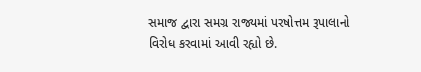સમાજ દ્વારા સમગ્ર રાજ્યમાં પરષોત્તમ રૂપાલાનો વિરોધ કરવામાં આવી રહ્યો છે.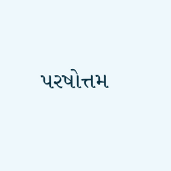પરષોત્તમ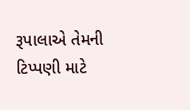રૂપાલાએ તેમની ટિપ્પણી માટે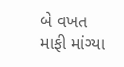બે વખત માફી માંગ્યા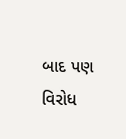બાદ પણ વિરોધ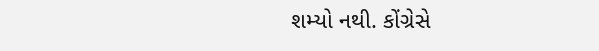શમ્યો નથી. કોંગ્રેસે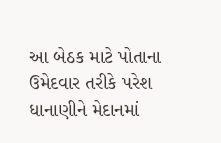આ બેઠક માટે પોતાના ઉમેદવાર તરીકે પરેશ ધાનાણીને મેદાનમાં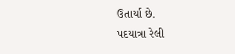ઉતાર્યા છે.
પદયાત્રા રેલી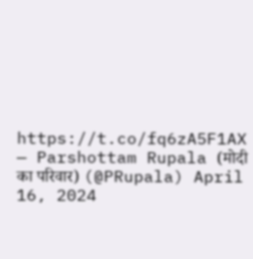https://t.co/fq6zA5F1AX
— Parshottam Rupala (मोदी का परिवार) (@PRupala) April 16, 2024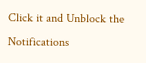Click it and Unblock the Notifications